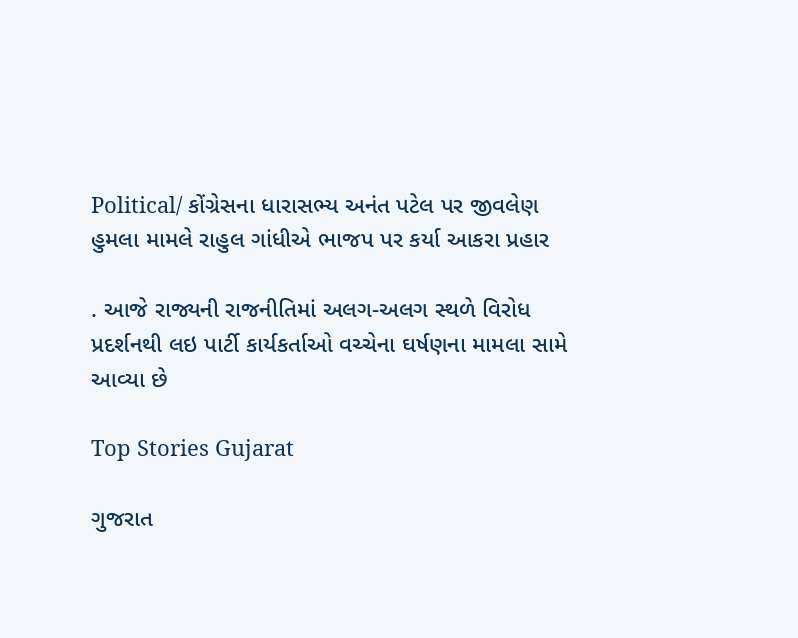Political/ કોંગ્રેસના ધારાસભ્ય અનંત પટેલ પર જીવલેણ હુમલા મામલે રાહુલ ગાંધીએ ભાજપ પર કર્યા આકરા પ્રહાર

. આજે રાજ્યની રાજનીતિમાં અલગ-અલગ સ્થળે વિરોધ પ્રદર્શનથી લઇ પાર્ટી કાર્યકર્તાઓ વચ્ચેના ઘર્ષણના મામલા સામે આવ્યા છે

Top Stories Gujarat

ગુજરાત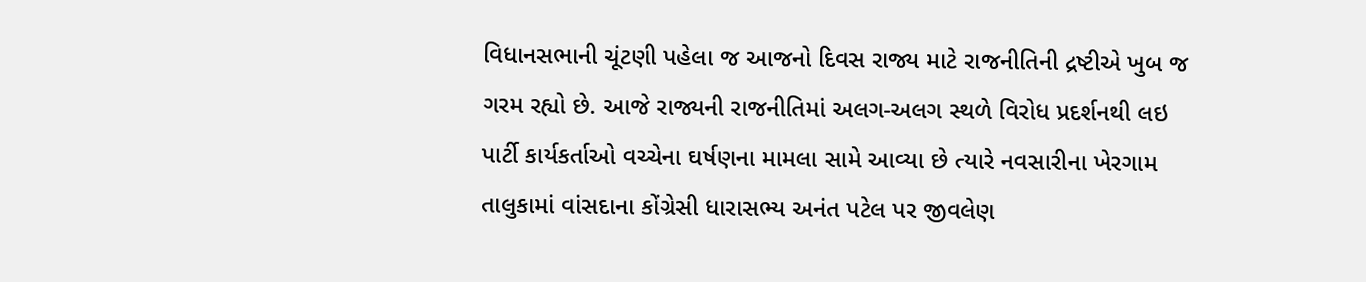વિધાનસભાની ચૂંટણી પહેલા જ આજનો દિવસ રાજ્ય માટે રાજનીતિની દ્રષ્ટીએ ખુબ જ ગરમ રહ્યો છે. આજે રાજ્યની રાજનીતિમાં અલગ-અલગ સ્થળે વિરોધ પ્રદર્શનથી લઇ પાર્ટી કાર્યકર્તાઓ વચ્ચેના ઘર્ષણના મામલા સામે આવ્યા છે ત્યારે નવસારીના ખેરગામ તાલુકામાં વાંસદાના કોંગ્રેસી ધારાસભ્ય અનંત પટેલ પર જીવલેણ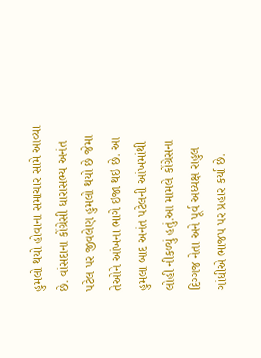હુમલો થયો હોવાના સમાચાર સામે આવ્યા છે. વાંસદાના કોંગ્રેસી ધારાસભ્ય અનંત પટેલ પર જીવલેણ હુમલો થયો છે જેમા તેઓને આંખના ભાગે ઇજા થઇ છે. આ હુમલા બાદ અનંત પટેલની આંખમાંથી લોહી નીકળ્યું હતું.આ મામલે કોંગ્રેસના દિગ્ગજ નેતા અને પૂર્વ અધ્યક્ષ રાહુલ ગાંધીએ ભાજપ પર પ્રહાર કર્યા છે.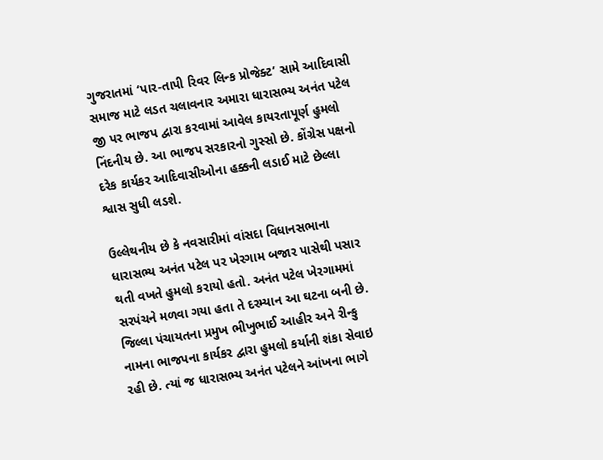ગુજરાતમાં ‘પાર-તાપી રિવર લિન્ક પ્રોજેક્ટ’ સામે આદિવાસી સમાજ માટે લડત ચલાવનાર અમારા ધારાસભ્ય અનંત પટેલ જી પર ભાજપ દ્વારા કરવામાં આવેલ કાયરતાપૂર્ણ હુમલો નિંદનીય છે. આ ભાજપ સરકારનો ગુસ્સો છે. કોંગ્રેસ પક્ષનો દરેક કાર્યકર આદિવાસીઓના હક્કની લડાઈ માટે છેલ્લા શ્વાસ સુધી લડશે.

ઉલ્લેથનીય છે કે નવસારીમાં વાંસદા વિધાનસભાના ધારાસભ્ય અનંત પટેલ પર ખેરગામ બજાર પાસેથી પસાર થતી વખતે હુમલો કરાયો હતો. અનંત પટેલ ખેરગામમાં સરપંચને મળવા ગયા હતા તે દરમ્યાન આ ઘટના બની છે. જિલ્લા પંચાયતના પ્રમુખ ભીખુભાઈ આહીર અને રીન્કુ નામના ભાજપના કાર્યકર દ્વારા હુમલો કર્યાની શંકા સેવાઇ રહી છે. ત્યાં જ ધારાસભ્ય અનંત પટેલને આંખના ભાગે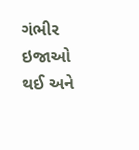ગંભીર ઇજાઓ થઈ અને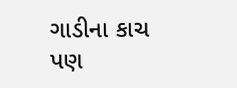ગાડીના કાચ પણ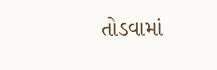તોડવામાં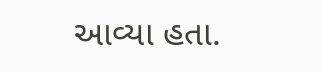આવ્યા હતા.